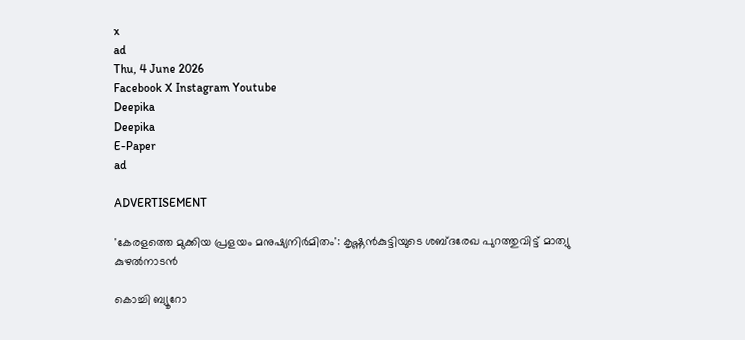x
ad
Thu, 4 June 2026
Facebook X Instagram Youtube
Deepika
Deepika
E-Paper
ad

ADVERTISEMENT

'കേരളത്തെ മുക്കിയ പ്രളയം മനുഷ്യനിർമിതം': കൃഷ്ണ‌ൻകുട്ടിയുടെ ശബ്ദരേഖ പുറത്തുവിട്ട് മാത്യു കുഴൽനാടൻ

കൊച്ചി ബ്യൂറോ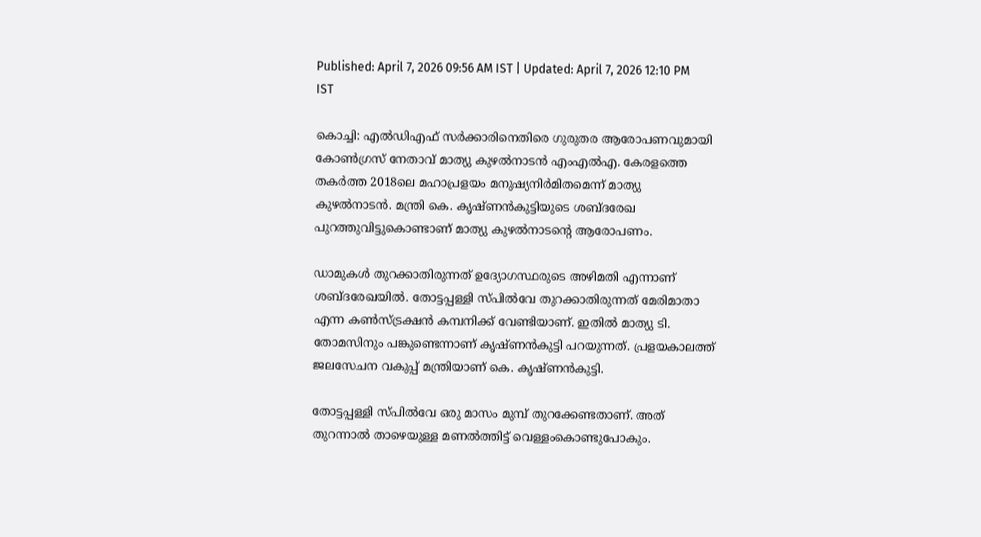Published: April 7, 2026 09:56 AM IST | Updated: April 7, 2026 12:10 PM IST

കൊച്ചി: എൽഡിഎഫ് സർക്കാരിനെതിരെ ഗുരുതര ആരോപണവുമായി കോൺഗ്രസ് നേതാവ് മാത്യു കുഴൽനാടൻ എംഎൽഎ. കേരളത്തെ തകർത്ത 2018ലെ മഹാപ്രളയം മനുഷ്യനിർമിതമെന്ന് മാത്യു കുഴൽനാടൻ. മന്ത്രി കെ. കൃഷ്‌ണൻകുട്ടിയുടെ ശബ്ദരേഖ പുറത്തുവിട്ടുകൊണ്ടാണ് മാത്യു കുഴൽനാടന്‍റെ ആരോപണം.

ഡാമുകൾ തുറക്കാതിരുന്നത് ഉദ്യോഗസ്ഥരുടെ അഴിമതി എന്നാണ് ശബ്ദരേഖയിൽ. തോട്ടപ്പള്ളി സ്‌പിൽവേ തുറക്കാതിരുന്നത് മേരിമാതാ എന്ന കൺസ്ട്രക്ഷൻ കമ്പനിക്ക് വേണ്ടിയാണ്. ഇതിൽ മാത്യു ടി. തോമസിനും പങ്കുണ്ടെന്നാണ് കൃഷ്ണൻകുട്ടി പറയുന്നത്. പ്രളയകാലത്ത് ജലസേചന വകുപ്പ് മന്ത്രിയാണ് കെ. കൃഷ്ണൻകുട്ടി.

തോട്ടപ്പള്ളി സ്‌പിൽവേ ഒരു മാസം മുമ്പ് തുറക്കേണ്ടതാണ്. അത് തുറന്നാൽ താഴെയുള്ള മണൽത്തിട്ട് വെള്ളംകൊണ്ടുപോകും.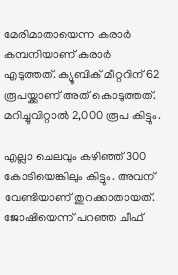മേരിമാതായെന്ന കരാർ കമ്പനിയാണ് കരാർ എടുത്തത്. ക്യൂബിക് മീറ്ററിന് 62 രൂപയ്ക്കാണ് അത് കൊടുത്തത്. മറിച്ചുവിറ്റാൽ 2,000 രൂപ കിട്ടും.

എല്ലാ ചെലവും കഴിഞ്ഞ് 300 കോടിയെങ്കിലും കിട്ടും. അവന് വേണ്ടിയാണ് തുറക്കാതായത്. ജോഷിയെന്ന് പറഞ്ഞ ചീഫ്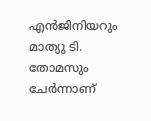എൻജിനിയറും മാത്യു ടി. തോമസും ചേർന്നാണ്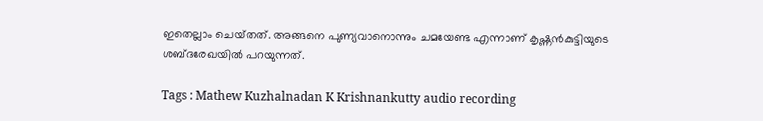ഇതെല്ലാം ചെയ്‌തത്‌. അങ്ങനെ പുണ്യവാനൊന്നും ചമയേണ്ട എന്നാണ് കൃഷ്ണൻകുട്ടിയുടെ ശബ്ദരേഖയിൽ പറയുന്നത്.

Tags : Mathew Kuzhalnadan K Krishnankutty audio recording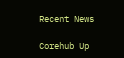Recent News

Corehub Up